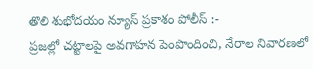తొలి శుభోదయం న్యూస్ ప్రకాశం పోలీస్ :-
ప్రజల్లో చట్టాలపై అవగాహన పెంపొందించి, నేరాల నివారణలో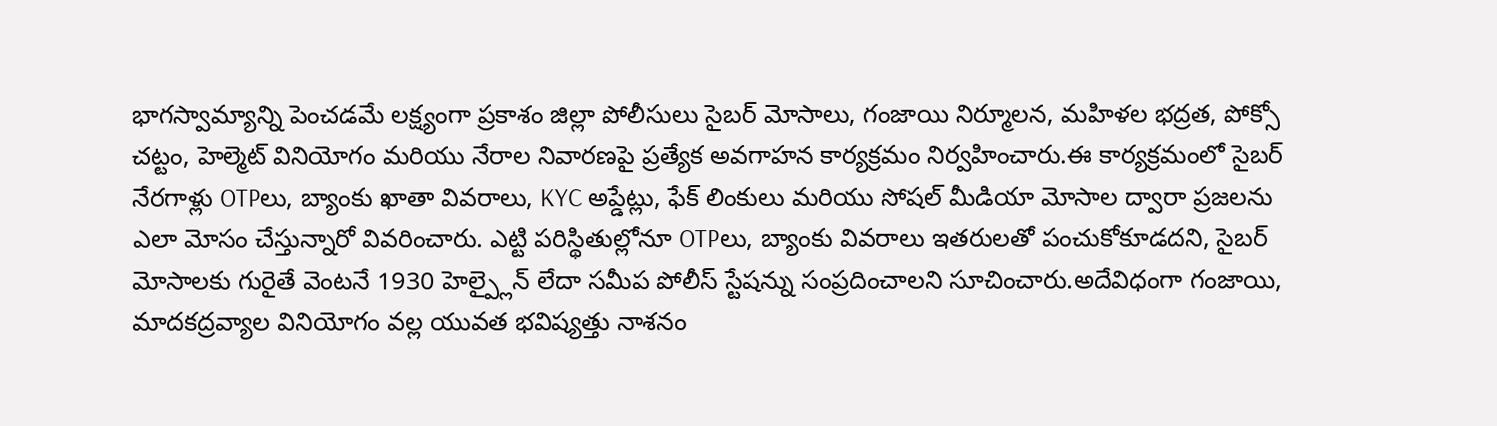భాగస్వామ్యాన్ని పెంచడమే లక్ష్యంగా ప్రకాశం జిల్లా పోలీసులు సైబర్ మోసాలు, గంజాయి నిర్మూలన, మహిళల భద్రత, పోక్సో చట్టం, హెల్మెట్ వినియోగం మరియు నేరాల నివారణపై ప్రత్యేక అవగాహన కార్యక్రమం నిర్వహించారు.ఈ కార్యక్రమంలో సైబర్ నేరగాళ్లు OTPలు, బ్యాంకు ఖాతా వివరాలు, KYC అప్డేట్లు, ఫేక్ లింకులు మరియు సోషల్ మీడియా మోసాల ద్వారా ప్రజలను ఎలా మోసం చేస్తున్నారో వివరించారు. ఎట్టి పరిస్థితుల్లోనూ OTPలు, బ్యాంకు వివరాలు ఇతరులతో పంచుకోకూడదని, సైబర్ మోసాలకు గురైతే వెంటనే 1930 హెల్ప్లైన్ లేదా సమీప పోలీస్ స్టేషన్ను సంప్రదించాలని సూచించారు.అదేవిధంగా గంజాయి, మాదకద్రవ్యాల వినియోగం వల్ల యువత భవిష్యత్తు నాశనం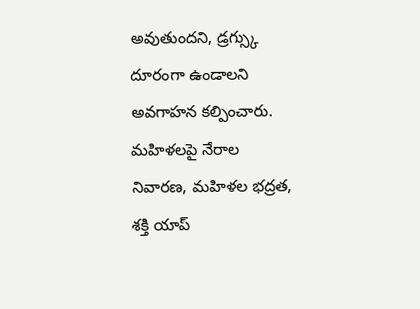అవుతుందని, డ్రగ్స్కు దూరంగా ఉండాలని అవగాహన కల్పించారు. మహిళలపై నేరాల నివారణ, మహిళల భద్రత, శక్తి యాప్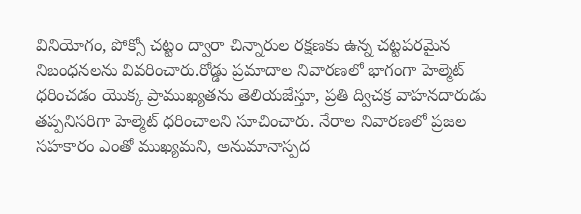వినియోగం, పోక్సో చట్టం ద్వారా చిన్నారుల రక్షణకు ఉన్న చట్టపరమైన నిబంధనలను వివరించారు.రోడ్డు ప్రమాదాల నివారణలో భాగంగా హెల్మెట్ ధరించడం యొక్క ప్రాముఖ్యతను తెలియజేస్తూ, ప్రతి ద్విచక్ర వాహనదారుడు తప్పనిసరిగా హెల్మెట్ ధరించాలని సూచించారు. నేరాల నివారణలో ప్రజల సహకారం ఎంతో ముఖ్యమని, అనుమానాస్పద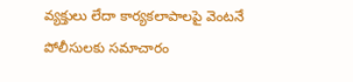వ్యక్తులు లేదా కార్యకలాపాలపై వెంటనే పోలీసులకు సమాచారం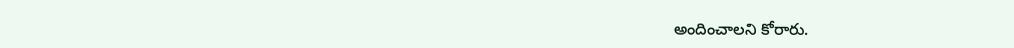అందించాలని కోరారు.